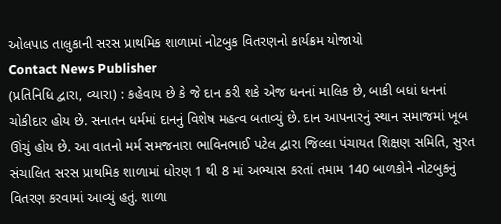ઓલપાડ તાલુકાની સરસ પ્રાથમિક શાળામાં નોટબુક વિતરણનો કાર્યક્રમ યોજાયો
Contact News Publisher
(પ્રતિનિધિ દ્વારા, વ્યારા) : કહેવાય છે કે જે દાન કરી શકે એજ ધનનાં માલિક છે, બાકી બધાં ધનનાં ચોકીદાર હોય છે. સનાતન ધર્મમાં દાનનું વિશેષ મહત્વ બતાવ્યું છે. દાન આપનારનું સ્થાન સમાજમાં ખૂબ ઊંચું હોય છે. આ વાતનો મર્મ સમજનારા ભાવિનભાઈ પટેલ દ્વારા જિલ્લા પંચાયત શિક્ષણ સમિતિ, સુરત સંચાલિત સરસ પ્રાથમિક શાળામાં ધોરણ 1 થી 8 માં અભ્યાસ કરતાં તમામ 140 બાળકોને નોટબુકનું વિતરણ કરવામાં આવ્યું હતું. શાળા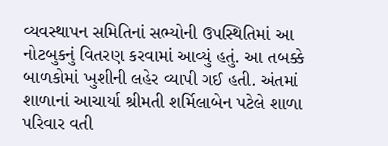વ્યવસ્થાપન સમિતિનાં સભ્યોની ઉપસ્થિતિમાં આ નોટબુકનું વિતરણ કરવામાં આવ્યું હતું. આ તબક્કે બાળકોમાં ખુશીની લહેર વ્યાપી ગઈ હતી. અંતમાં શાળાનાં આચાર્યા શ્રીમતી શર્મિલાબેન પટેલે શાળા પરિવાર વતી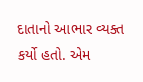દાતાનો આભાર વ્યક્ત કર્યો હતો. એમ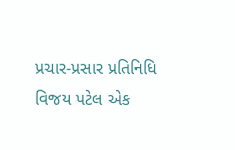પ્રચાર-પ્રસાર પ્રતિનિધિ વિજય પટેલ એક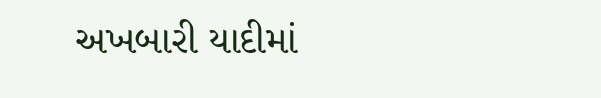અખબારી યાદીમાં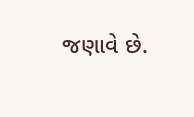જણાવે છે.